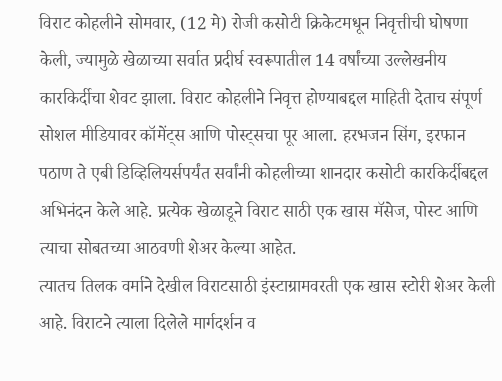विराट कोहलीने सोमवार, (12 मे) रोजी कसोटी क्रिकेटमधून निवृत्तीची घोषणा केली, ज्यामुळे खेळाच्या सर्वात प्रदीर्घ स्वरूपातील 14 वर्षांच्या उल्लेखनीय कारकिर्दीचा शेवट झाला. विराट कोहलीने निवृत्त होण्याबद्दल माहिती देताच संपूर्ण सोशल मीडियावर कॉमेंट्स आणि पोस्ट्सचा पूर आला. हरभजन सिंग, इरफान पठाण ते एबी डिव्हिलियर्सपर्यंत सर्वांनी कोहलीच्या शानदार कसोटी कारकिर्दीबद्दल अभिनंदन केले आहे. प्रत्येक खेळाडूने विराट साठी एक खास मॅसेज, पोस्ट आणि त्याचा सोबतच्या आठवणी शेअर केल्या आहेत.
त्यातच तिलक वर्माने देखील विराटसाठी इंस्टाग्रामवरती एक खास स्टोरी शेअर केली आहे. विराटने त्याला दिलेले मार्गदर्शन व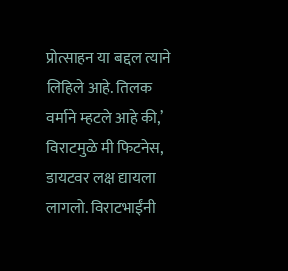प्रोत्साहन या बद्दल त्याने लिहिले आहे. तिलक वर्माने म्हटले आहे की,’ विराटमुळे मी फिटनेस, डायटवर लक्ष द्यायला लागलो. विराटभाईंनी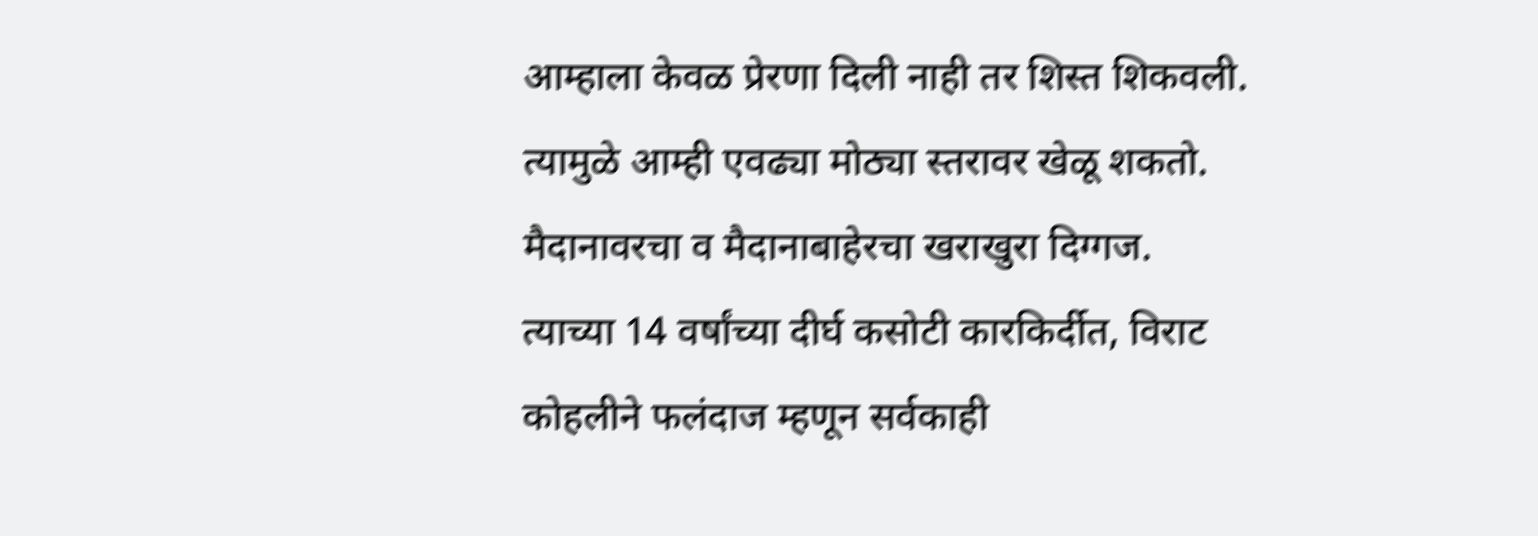आम्हाला केवळ प्रेरणा दिली नाही तर शिस्त शिकवली. त्यामुळे आम्ही एवढ्या मोठ्या स्तरावर खेळू शकतो. मैदानावरचा व मैदानाबाहेरचा खराखुरा दिग्गज.
त्याच्या 14 वर्षांच्या दीर्घ कसोटी कारकिर्दीत, विराट कोहलीने फलंदाज म्हणून सर्वकाही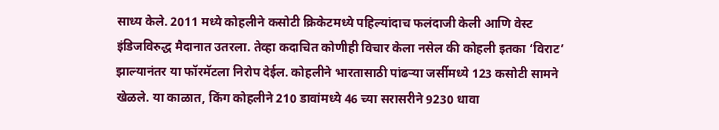साध्य केले. 2011 मध्ये कोहलीने कसोटी क्रिकेटमध्ये पहिल्यांदाच फलंदाजी केली आणि वेस्ट इंडिजविरुद्ध मैदानात उतरला. तेव्हा कदाचित कोणीही विचार केला नसेल की कोहली इतका ‘विराट’ झाल्यानंतर या फॉरमॅटला निरोप देईल. कोहलीने भारतासाठी पांढऱ्या जर्सीमध्ये 123 कसोटी सामने खेळले. या काळात, किंग कोहलीने 210 डावांमध्ये 46 च्या सरासरीने 9230 धावा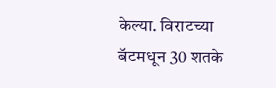केल्या. विराटच्या बॅटमधून 30 शतके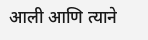आली आणि त्याने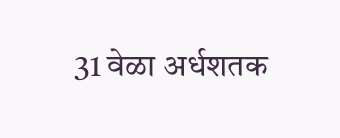31 वेळा अर्धशतक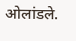ओलांडले.